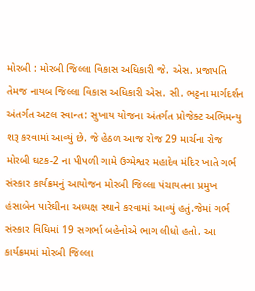મોરબી : મોરબી જિલ્લા વિકાસ અધિકારી જે. એસ. પ્રજાપતિ તેમજ નાયબ જિલ્લા વિકાસ અધિકારી એસ. સી. ભટ્ટના માર્ગદર્શન અંતર્ગત અટલ સ્વાન્ત: સુખાય યોજના અંતર્ગત પ્રોજેક્ટ અભિમન્યુ શરૂ કરવામાં આવ્યું છે. જે હેઠળ આજ રોજ 29 માર્ચના રોજ મોરબી ઘટક-2 ના પીપળી ગામે ઉગ્મેશ્વર મહાદેવ મંદિર ખાતે ગર્ભ સંસ્કાર કાર્યક્રમનું આયોજન મોરબી જિલ્લા પંચાયતના પ્રમુખ હંસાબેન પારેઘીના અધ્યક્ષ સ્થાને કરવામાં આવ્યું હતું.જેમાં ગર્ભ સંસ્કાર વિધિમાં 19 સગર્ભા બહેનોએ ભાગ લીધો હતો. આ કાર્યક્રમમાં મોરબી જિલ્લા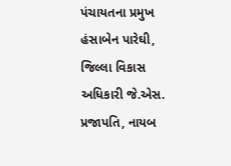પંચાયતના પ્રમુખ હંસાબેન પારેઘી, જિલ્લા વિકાસ અધિકારી જે.એસ. પ્રજાપતિ, નાયબ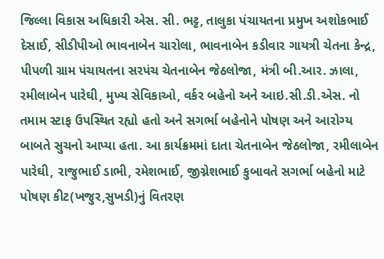જિલ્લા વિકાસ અધિકારી એસ. સી. ભટ્ટ, તાલુકા પંચાયતના પ્રમુખ અશોકભાઈ દેસાઈ, સીડીપીઓ ભાવનાબેન ચારોલા, ભાવનાબેન કડીવાર ગાયત્રી ચેતના કેન્દ્ર, પીપળી ગ્રામ પંચાયતના સરપંચ ચેતનાબેન જેઠલોજા, મંત્રી બી.આર. ઝાલા, રમીલાબેન પારેઘી, મુખ્ય સેવિકાઓ, વર્કર બહેનો અને આઇ.સી.ડી.એસ. નો તમામ સ્ટાફ ઉપસ્થિત રહ્યો હતો અને સગર્ભા બહેનોને પોષણ અને આરોગ્ય બાબતે સુચનો આપ્યા હતા. આ કાર્યક્રમમાં દાતા ચેતનાબેન જેઠલોજા, રમીલાબેન પારેઘી, રાજુભાઈ ડાભી, રમેશભાઈ, જીગ્નેશભાઈ કુબાવતે સગર્ભા બહેનો માટે પોષણ કીટ(ખજુર,સુખડી)નું વિતરણ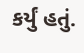કર્યું હતું.